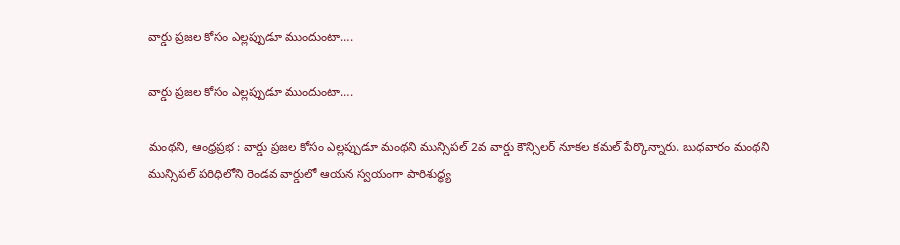వార్డు ప్రజల కోసం ఎల్లప్పుడూ ముందుంటా….

వార్డు ప్రజల కోసం ఎల్లప్పుడూ ముందుంటా….

మంథని, ఆంధ్ర‌ప్ర‌భ : వార్డు ప్రజల కోసం ఎల్లప్పుడూ మంథని మున్సిపల్ 2వ వార్డు కౌన్సిలర్ నూకల కమల్ పేర్కొన్నారు. బుధవారం మంథని మున్సిపల్ పరిధిలోని రెండవ వార్డులో ఆయన స్వయంగా పారిశుద్ధ్య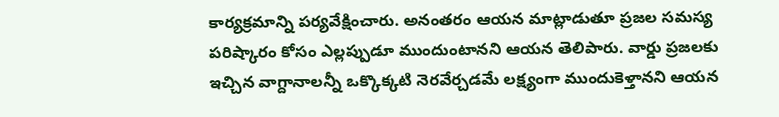కార్యక్రమాన్ని పర్యవేక్షించారు. అనంతరం ఆయన మాట్లాడుతూ ప్రజల సమస్య పరిష్కారం కోసం ఎల్లప్పుడూ ముందుంటానని ఆయన తెలిపారు. వార్డు ప్రజలకు ఇచ్చిన వాగ్దానాలన్నీ ఒక్కొక్కటి నెరవేర్చడమే లక్ష్యంగా ముందుకెళ్తానని ఆయన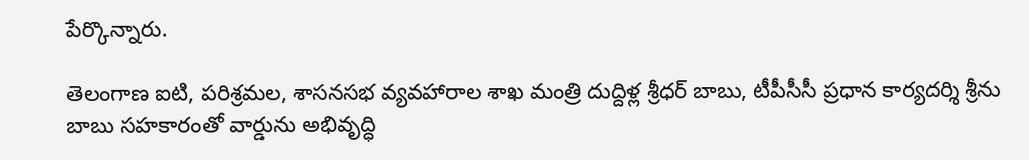పేర్కొన్నారు.

తెలంగాణ ఐటి, పరిశ్రమల, శాసనసభ వ్యవహారాల శాఖ మంత్రి దుద్దిళ్ల శ్రీధర్ బాబు, టీపీసీసీ ప్రధాన కార్యదర్శి శ్రీను బాబు సహకారంతో వార్డును అభివృద్ధి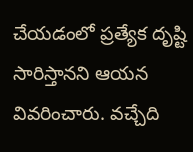చేయడంలో ప్రత్యేక దృష్టి సారిస్తానని ఆయన వివరించారు. వచ్చేది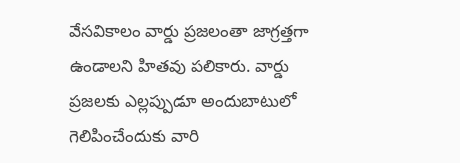వేసవికాలం వార్డు ప్రజలంతా జాగ్రత్తగా ఉండాలని హితవు పలికారు. వార్డు ప్రజలకు ఎల్లప్పుడూ అందుబాటులో గెలిపించేందుకు వారి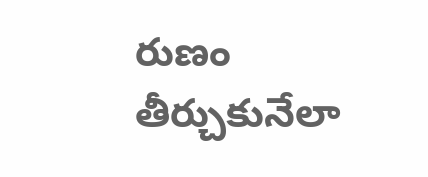రుణం తీర్చుకునేలా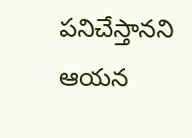పనిచేస్తానని ఆయన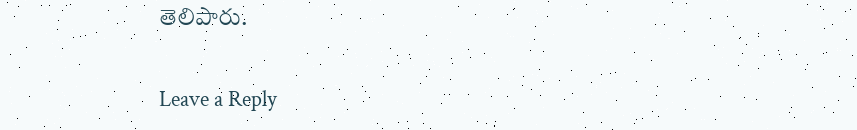తెలిపారు.

Leave a Reply